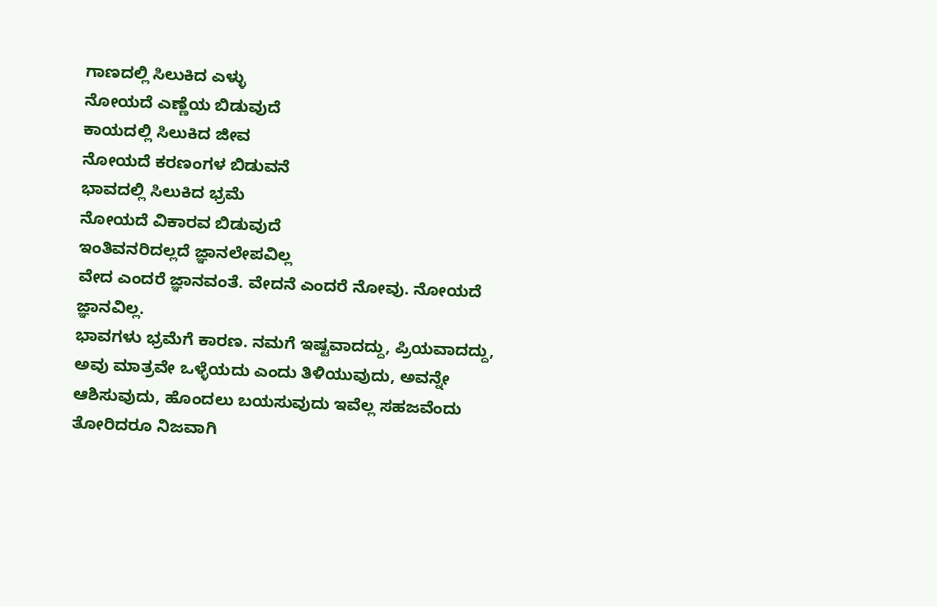ಗಾಣದಲ್ಲಿ ಸಿಲುಕಿದ ಎಳ್ಳು
ನೋಯದೆ ಎಣ್ಣೆಯ ಬಿಡುವುದೆ
ಕಾಯದಲ್ಲಿ ಸಿಲುಕಿದ ಜೀವ
ನೋಯದೆ ಕರಣಂಗಳ ಬಿಡುವನೆ
ಭಾವದಲ್ಲಿ ಸಿಲುಕಿದ ಭ್ರಮೆ
ನೋಯದೆ ವಿಕಾರವ ಬಿಡುವುದೆ
ಇಂತಿವನರಿದಲ್ಲದೆ ಜ್ಞಾನಲೇಪವಿಲ್ಲ
ವೇದ ಎಂದರೆ ಜ್ಞಾನವಂತೆ. ವೇದನೆ ಎಂದರೆ ನೋವು. ನೋಯದೆ ಜ್ಞಾನವಿಲ್ಲ.
ಭಾವಗಳು ಭ್ರಮೆಗೆ ಕಾರಣ. ನಮಗೆ ಇಷ್ಟವಾದದ್ದು, ಪ್ರಿಯವಾದದ್ದು, ಅವು ಮಾತ್ರವೇ ಒಳ್ಳೆಯದು ಎಂದು ತಿಳಿಯುವುದು, ಅವನ್ನೇ ಆಶಿಸುವುದು, ಹೊಂದಲು ಬಯಸುವುದು ಇವೆಲ್ಲ ಸಹಜವೆಂದು ತೋರಿದರೂ ನಿಜವಾಗಿ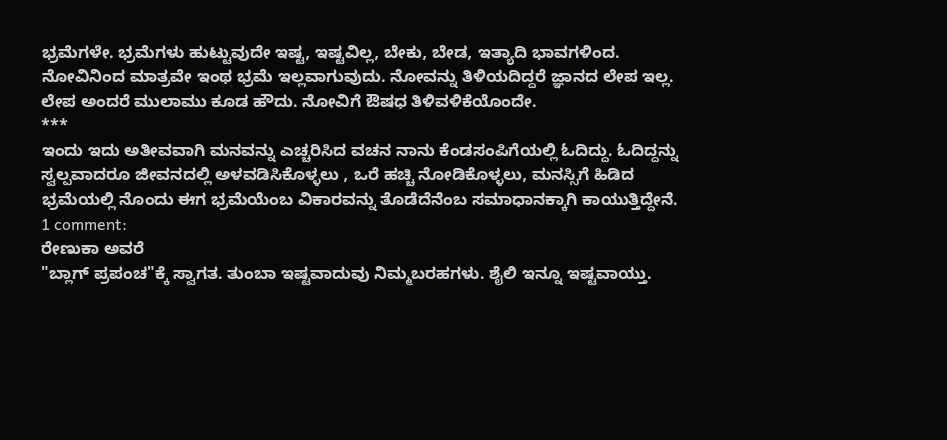ಭ್ರಮೆಗಳೇ. ಭ್ರಮೆಗಳು ಹುಟ್ಟುವುದೇ ಇಷ್ಟ, ಇಷ್ಟವಿಲ್ಲ, ಬೇಕು, ಬೇಡ, ಇತ್ಯಾದಿ ಭಾವಗಳಿಂದ. ನೋವಿನಿಂದ ಮಾತ್ರವೇ ಇಂಥ ಭ್ರಮೆ ಇಲ್ಲವಾಗುವುದು. ನೋವನ್ನು ತಿಳಿಯದಿದ್ದರೆ ಜ್ಞಾನದ ಲೇಪ ಇಲ್ಲ. ಲೇಪ ಅಂದರೆ ಮುಲಾಮು ಕೂಡ ಹೌದು. ನೋವಿಗೆ ಔಷಧ ತಿಳಿವಳಿಕೆಯೊಂದೇ.
***
ಇಂದು ಇದು ಅತೀವವಾಗಿ ಮನವನ್ನು ಎಚ್ಚರಿಸಿದ ವಚನ ನಾನು ಕೆಂಡಸಂಪಿಗೆಯಲ್ಲಿ ಓದಿದ್ದು. ಓದಿದ್ದನ್ನು ಸ್ವಲ್ಪವಾದರೂ ಜೀವನದಲ್ಲಿ ಅಳವಡಿಸಿಕೊಳ್ಳಲು , ಒರೆ ಹಚ್ಚಿ ನೋಡಿಕೊಳ್ಳಲು, ಮನಸ್ಸಿಗೆ ಹಿಡಿದ ಭ್ರಮೆಯಲ್ಲಿ ನೊಂದು ಈಗ ಭ್ರಮೆಯೆಂಬ ವಿಕಾರವನ್ನು ತೊಡೆದೆನೆಂಬ ಸಮಾಧಾನಕ್ಕಾಗಿ ಕಾಯುತ್ತಿದ್ದೇನೆ.
1 comment:
ರೇಣುಕಾ ಅವರೆ
"ಬ್ಲಾಗ್ ಪ್ರಪಂಚ"ಕ್ಕೆ ಸ್ವಾಗತ. ತುಂಬಾ ಇಷ್ಟವಾದುವು ನಿಮ್ಮಬರಹಗಳು. ಶೈಲಿ ಇನ್ನೂ ಇಷ್ಟವಾಯ್ತು.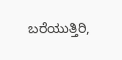ಬರೆಯುತ್ತಿರಿ,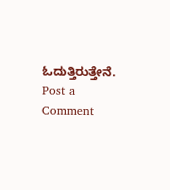ಓದುತ್ತಿರುತ್ತೇನೆ.
Post a Comment